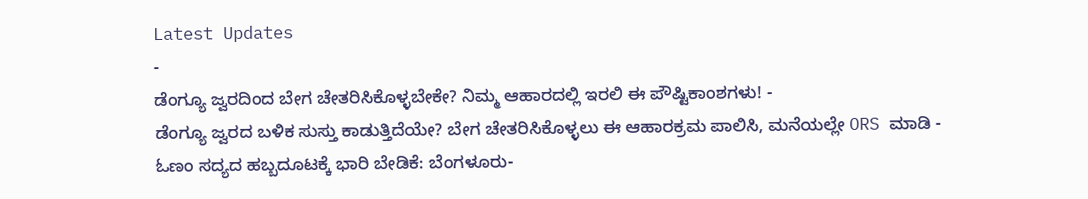Latest Updates
-
ಡೆಂಗ್ಯೂ ಜ್ವರದಿಂದ ಬೇಗ ಚೇತರಿಸಿಕೊಳ್ಳಬೇಕೇ? ನಿಮ್ಮ ಆಹಾರದಲ್ಲಿ ಇರಲಿ ಈ ಪೌಷ್ಟಿಕಾಂಶಗಳು! -
ಡೆಂಗ್ಯೂ ಜ್ವರದ ಬಳಿಕ ಸುಸ್ತು ಕಾಡುತ್ತಿದೆಯೇ? ಬೇಗ ಚೇತರಿಸಿಕೊಳ್ಳಲು ಈ ಆಹಾರಕ್ರಮ ಪಾಲಿಸಿ, ಮನೆಯಲ್ಲೇ ORS ಮಾಡಿ -
ಓಣಂ ಸದ್ಯದ ಹಬ್ಬದೂಟಕ್ಕೆ ಭಾರಿ ಬೇಡಿಕೆ: ಬೆಂಗಳೂರು-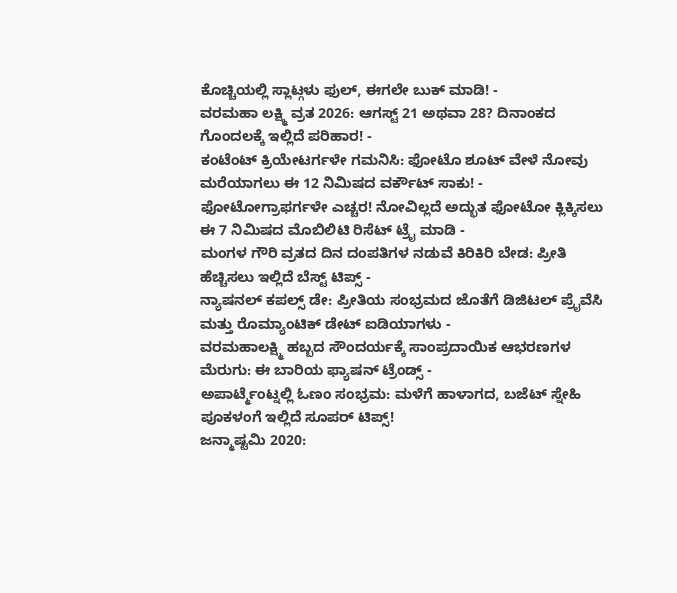ಕೊಚ್ಚಿಯಲ್ಲಿ ಸ್ಲಾಟ್ಗಳು ಫುಲ್, ಈಗಲೇ ಬುಕ್ ಮಾಡಿ! -
ವರಮಹಾ ಲಕ್ಷ್ಮಿ ವ್ರತ 2026: ಆಗಸ್ಟ್ 21 ಅಥವಾ 28? ದಿನಾಂಕದ ಗೊಂದಲಕ್ಕೆ ಇಲ್ಲಿದೆ ಪರಿಹಾರ! -
ಕಂಟೆಂಟ್ ಕ್ರಿಯೇಟರ್ಗಳೇ ಗಮನಿಸಿ: ಫೋಟೊ ಶೂಟ್ ವೇಳೆ ನೋವು ಮರೆಯಾಗಲು ಈ 12 ನಿಮಿಷದ ವರ್ಕೌಟ್ ಸಾಕು! -
ಫೋಟೋಗ್ರಾಫರ್ಗಳೇ ಎಚ್ಚರ! ನೋವಿಲ್ಲದೆ ಅದ್ಭುತ ಫೋಟೋ ಕ್ಲಿಕ್ಕಿಸಲು ಈ 7 ನಿಮಿಷದ ಮೊಬಿಲಿಟಿ ರಿಸೆಟ್ ಟ್ರೈ ಮಾಡಿ -
ಮಂಗಳ ಗೌರಿ ವ್ರತದ ದಿನ ದಂಪತಿಗಳ ನಡುವೆ ಕಿರಿಕಿರಿ ಬೇಡ: ಪ್ರೀತಿ ಹೆಚ್ಚಿಸಲು ಇಲ್ಲಿದೆ ಬೆಸ್ಟ್ ಟಿಪ್ಸ್ -
ನ್ಯಾಷನಲ್ ಕಪಲ್ಸ್ ಡೇ: ಪ್ರೀತಿಯ ಸಂಭ್ರಮದ ಜೊತೆಗೆ ಡಿಜಿಟಲ್ ಪ್ರೈವೆಸಿ ಮತ್ತು ರೊಮ್ಯಾಂಟಿಕ್ ಡೇಟ್ ಐಡಿಯಾಗಳು -
ವರಮಹಾಲಕ್ಷ್ಮಿ ಹಬ್ಬದ ಸೌಂದರ್ಯಕ್ಕೆ ಸಾಂಪ್ರದಾಯಿಕ ಆಭರಣಗಳ ಮೆರುಗು: ಈ ಬಾರಿಯ ಫ್ಯಾಷನ್ ಟ್ರೆಂಡ್ಸ್ -
ಅಪಾರ್ಟ್ಮೆಂಟ್ನಲ್ಲಿ ಓಣಂ ಸಂಭ್ರಮ: ಮಳೆಗೆ ಹಾಳಾಗದ, ಬಜೆಟ್ ಸ್ನೇಹಿ ಪೂಕಳಂಗೆ ಇಲ್ಲಿದೆ ಸೂಪರ್ ಟಿಪ್ಸ್!
ಜನ್ಮಾಷ್ಟಮಿ 2020: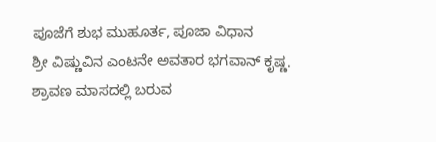ಪೂಜೆಗೆ ಶುಭ ಮುಹೂರ್ತ, ಪೂಜಾ ವಿಧಾನ
ಶ್ರೀ ವಿಷ್ಣುವಿನ ಎಂಟನೇ ಅವತಾರ ಭಗವಾನ್ ಕೃಷ್ಣ. ಶ್ರಾವಣ ಮಾಸದಲ್ಲಿ ಬರುವ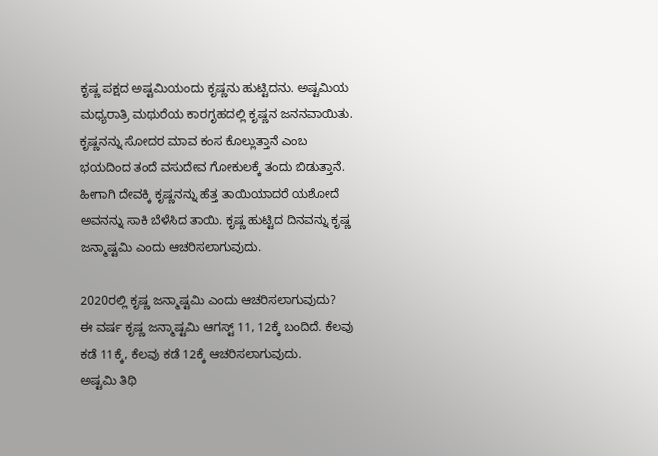ಕೃಷ್ಣ ಪಕ್ಷದ ಅಷ್ಟಮಿಯಂದು ಕೃಷ್ಣನು ಹುಟ್ಟಿದನು. ಅಷ್ಟಮಿಯ ಮಧ್ಯರಾತ್ರಿ ಮಥುರೆಯ ಕಾರಗೃಹದಲ್ಲಿ ಕೃಷ್ಣನ ಜನನವಾಯಿತು. ಕೃಷ್ಣನನ್ನು ಸೋದರ ಮಾವ ಕಂಸ ಕೊಲ್ಲುತ್ತಾನೆ ಎಂಬ ಭಯದಿಂದ ತಂದೆ ವಸುದೇವ ಗೋಕುಲಕ್ಕೆ ತಂದು ಬಿಡುತ್ತಾನೆ. ಹೀಗಾಗಿ ದೇವಕ್ಕಿ ಕೃಷ್ಣನನ್ನು ಹೆತ್ತ ತಾಯಿಯಾದರೆ ಯಶೋದೆ ಅವನನ್ನು ಸಾಕಿ ಬೆಳೆಸಿದ ತಾಯಿ. ಕೃಷ್ಣ ಹುಟ್ಟಿದ ದಿನವನ್ನು ಕೃಷ್ಣ ಜನ್ಮಾಷ್ಟಮಿ ಎಂದು ಆಚರಿಸಲಾಗುವುದು.

2020ರಲ್ಲಿ ಕೃಷ್ಣ ಜನ್ಮಾಷ್ಟಮಿ ಎಂದು ಆಚರಿಸಲಾಗುವುದು?
ಈ ವರ್ಷ ಕೃಷ್ಣ ಜನ್ಮಾಷ್ಟಮಿ ಆಗಸ್ಟ್ 11, 12ಕ್ಕೆ ಬಂದಿದೆ. ಕೆಲವು ಕಡೆ 11ಕ್ಕೆ, ಕೆಲವು ಕಡೆ 12ಕ್ಕೆ ಆಚರಿಸಲಾಗುವುದು.
ಅಷ್ಟಮಿ ತಿಥಿ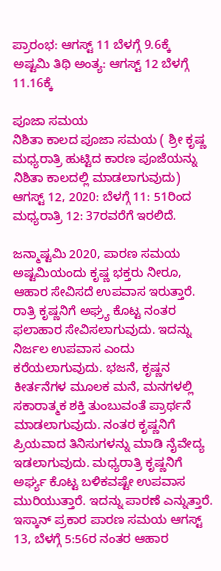ಪ್ರಾರಂಭ: ಆಗಸ್ಟ್ 11 ಬೆಳಗ್ಗೆ 9.6ಕ್ಕೆ
ಅಷ್ಟಮಿ ತಿಥಿ ಅಂತ್ಯ: ಆಗಸ್ಟ್ 12 ಬೆಳಗ್ಗೆ 11.16ಕ್ಕೆ

ಪೂಜಾ ಸಮಯ
ನಿಶಿತಾ ಕಾಲದ ಪೂಜಾ ಸಮಯ ( ಶ್ರೀ ಕೃಷ್ಣ ಮಧ್ಯರಾತ್ರಿ ಹುಟ್ಟಿದ ಕಾರಣ ಪೂಜೆಯನ್ನು ನಿಶಿತಾ ಕಾಲದಲ್ಲಿ ಮಾಡಲಾಗುವುದು)
ಆಗಸ್ಟ್ 12, 2020: ಬೆಳಗ್ಗೆ 11: 51ರಿಂದ ಮಧ್ಯರಾತ್ರಿ 12: 37ರವರೆಗೆ ಇರಲಿದೆ.

ಜನ್ಮಾಷ್ಟಮಿ 2020, ಪಾರಣ ಸಮಯ
ಅಷ್ಟಮಿಯಂದು ಕೃಷ್ಣ ಭಕ್ತರು ನೀರೂ, ಆಹಾರ ಸೇವಿಸದೆ ಉಪವಾಸ ಇರುತ್ತಾರೆ. ರಾತ್ರಿ ಕೃಷ್ಣನಿಗೆ ಅಘ್ರ್ಯ ಕೊಟ್ಟ ನಂತರ ಫಲಾಹಾರ ಸೇವಿಸಲಾಗುವುದು. ಇದನ್ನು ನಿರ್ಜಲ ಉಪವಾಸ ಎಂದು ಕರೆಯಲಾಗುವುದು. ಭಜನೆ, ಕೃಷ್ಣನ ಕೀರ್ತನೆಗಳ ಮೂಲಕ ಮನೆ, ಮನಗಳಲ್ಲಿ ಸಕಾರಾತ್ಮಕ ಶಕ್ತಿ ತುಂಬುವಂತೆ ಪ್ರಾರ್ಥನೆ ಮಾಡಲಾಗುವುದು. ನಂತರ ಕೃಷ್ಣನಿಗೆ ಪ್ರಿಯವಾದ ತಿನಿಸುಗಳನ್ನು ಮಾಡಿ ನೈವೇದ್ಯ ಇಡಲಾಗುವುದು. ಮಧ್ಯರಾತ್ರಿ ಕೃಷ್ಣನಿಗೆ ಅರ್ಘ್ಯ ಕೊಟ್ಟ ಬಳಿಕವಷ್ಟೇ ಉಪವಾಸ ಮುರಿಯುತ್ತಾರೆ. ಇದನ್ನು ಪಾರಣೆ ಎನ್ನುತ್ತಾರೆ.
ಇಸ್ಕಾನ್ ಪ್ರಕಾರ ಪಾರಣ ಸಮಯ ಆಗಸ್ಟ್ 13, ಬೆಳಗ್ಗೆ 5:56ರ ನಂತರ ಆಹಾರ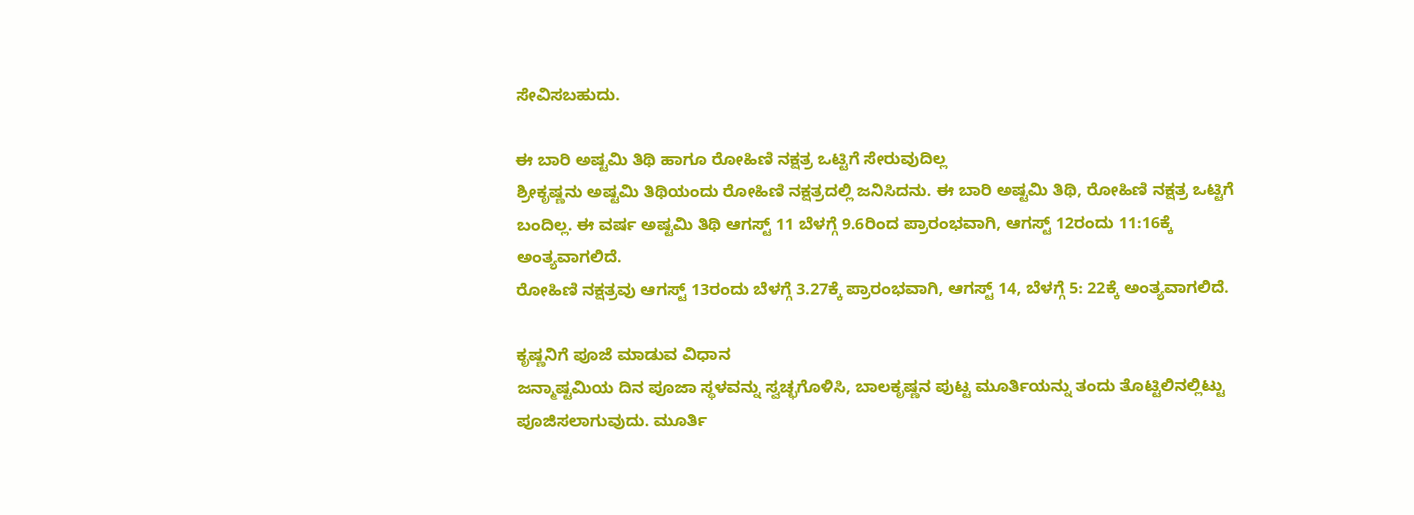ಸೇವಿಸಬಹುದು.

ಈ ಬಾರಿ ಅಷ್ಟಮಿ ತಿಥಿ ಹಾಗೂ ರೋಹಿಣಿ ನಕ್ಷತ್ರ ಒಟ್ಟಿಗೆ ಸೇರುವುದಿಲ್ಲ
ಶ್ರೀಕೃಷ್ಣನು ಅಷ್ಟಮಿ ತಿಥಿಯಂದು ರೋಹಿಣಿ ನಕ್ಷತ್ರದಲ್ಲಿ ಜನಿಸಿದನು. ಈ ಬಾರಿ ಅಷ್ಟಮಿ ತಿಥಿ, ರೋಹಿಣಿ ನಕ್ಷತ್ರ ಒಟ್ಟಿಗೆ ಬಂದಿಲ್ಲ. ಈ ವರ್ಷ ಅಷ್ಟಮಿ ತಿಥಿ ಆಗಸ್ಟ್ 11 ಬೆಳಗ್ಗೆ 9.6ರಿಂದ ಪ್ರಾರಂಭವಾಗಿ, ಆಗಸ್ಟ್ 12ರಂದು 11:16ಕ್ಕೆ ಅಂತ್ಯವಾಗಲಿದೆ.
ರೋಹಿಣಿ ನಕ್ಷತ್ರವು ಆಗಸ್ಟ್ 13ರಂದು ಬೆಳಗ್ಗೆ 3.27ಕ್ಕೆ ಪ್ರಾರಂಭವಾಗಿ, ಆಗಸ್ಟ್ 14, ಬೆಳಗ್ಗೆ 5: 22ಕ್ಕೆ ಅಂತ್ಯವಾಗಲಿದೆ.

ಕೃಷ್ಣನಿಗೆ ಪೂಜೆ ಮಾಡುವ ವಿಧಾನ
ಜನ್ಮಾಷ್ಟಮಿಯ ದಿನ ಪೂಜಾ ಸ್ಥಳವನ್ನು ಸ್ವಚ್ಛಗೊಳಿಸಿ, ಬಾಲಕೃಷ್ಣನ ಪುಟ್ಟ ಮೂರ್ತಿಯನ್ನು ತಂದು ತೊಟ್ಟಿಲಿನಲ್ಲಿಟ್ಟು ಪೂಜಿಸಲಾಗುವುದು. ಮೂರ್ತಿ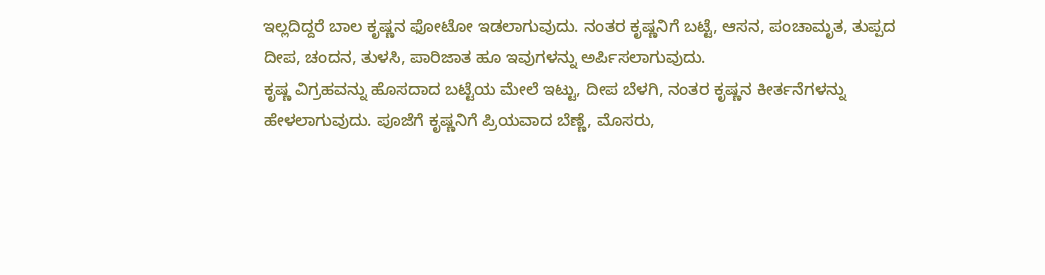ಇಲ್ಲದಿದ್ದರೆ ಬಾಲ ಕೃಷ್ಣನ ಫೋಟೋ ಇಡಲಾಗುವುದು. ನಂತರ ಕೃಷ್ಣನಿಗೆ ಬಟ್ಟೆ, ಆಸನ, ಪಂಚಾಮೃತ, ತುಪ್ಪದ ದೀಪ, ಚಂದನ, ತುಳಸಿ, ಪಾರಿಜಾತ ಹೂ ಇವುಗಳನ್ನು ಅರ್ಪಿಸಲಾಗುವುದು.
ಕೃಷ್ಣ ವಿಗ್ರಹವನ್ನು ಹೊಸದಾದ ಬಟ್ಟೆಯ ಮೇಲೆ ಇಟ್ಟು, ದೀಪ ಬೆಳಗಿ, ನಂತರ ಕೃಷ್ಣನ ಕೀರ್ತನೆಗಳನ್ನು ಹೇಳಲಾಗುವುದು. ಪೂಜೆಗೆ ಕೃಷ್ಣನಿಗೆ ಪ್ರಿಯವಾದ ಬೆಣ್ಣೆ, ಮೊಸರು,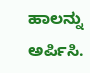ಹಾಲನ್ನು ಅರ್ಪಿಸಿ.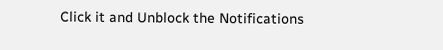Click it and Unblock the Notifications